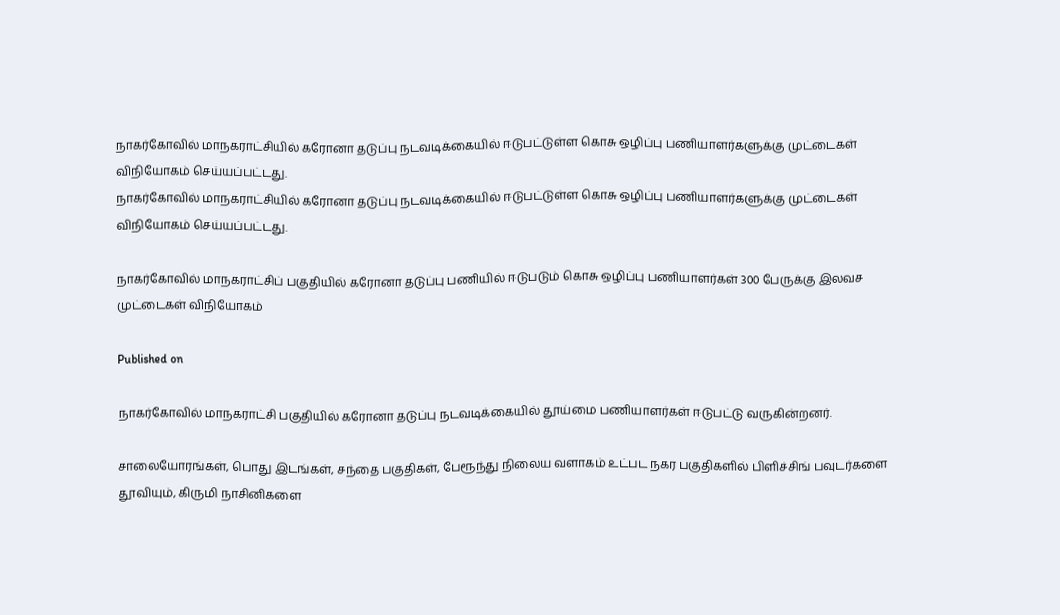நாகர்கோவில் மாநகராட்சியில் கரோனா தடுப்பு நடவடிக்கையில் ஈடுபட்டுள்ள கொசு ஒழிப்பு பணியாளர்களுக்கு முட்டைகள் விநியோகம் செய்யப்பட்டது.
நாகர்கோவில் மாநகராட்சியில் கரோனா தடுப்பு நடவடிக்கையில் ஈடுபட்டுள்ள கொசு ஒழிப்பு பணியாளர்களுக்கு முட்டைகள் விநியோகம் செய்யப்பட்டது.

நாகர்கோவில் மாநகராட்சிப் பகுதியில் கரோனா தடுப்பு பணியில் ஈடுபடும் கொசு ஒழிப்பு பணியாளர்கள் 300 பேருக்கு இலவச முட்டைகள் விநியோகம்

Published on

நாகர்கோவில் மாநகராட்சி பகுதியில் கரோனா தடுப்பு நடவடிக்கையில் தூய்மை பணியாளர்கள் ஈடுபட்டு வருகின்றனர்.

சாலையோரங்கள், பொது இடங்கள், சந்தை பகுதிகள், பேரூந்து நிலைய வளாகம் உட்பட நகர பகுதிகளில் பிளிச்சிங் பவுடர்களை தூவியும், கிருமி நாசினிகளை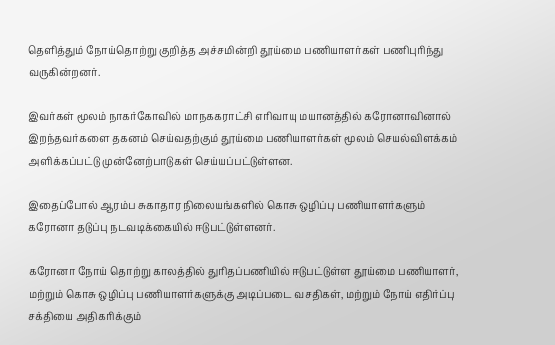தெளித்தும் நோய்தொற்று குறித்த அச்சமின்றி தூய்மை பணியாளர்கள் பணிபுரிந்து வருகின்றனர்.

இவர்கள் மூலம் நாகர்கோவில் மாநககராட்சி எரிவாயு மயானத்தில் கரோனாவினால் இறந்தவர்களை தகனம் செய்வதற்கும் தூய்மை பணியாளர்கள் மூலம் செயல்விளக்கம் அளிக்கப்பட்டு முன்னேற்பாடுகள் செய்யப்பட்டுள்ளன.

இதைப்போல் ஆரம்ப சுகாதார நிலையங்களில் கொசு ஒழிப்பு பணியாளர்களும் கரோனா தடுப்பு நடவடிக்கையில் ஈடுபட்டுள்ளனர்.

கரோனா நோய் தொற்று காலத்தில் துரிதப்பணியில் ஈடுபட்டுள்ள தூய்மை பணியாளர், மற்றும் கொசு ஒழிப்பு பணியாளர்களுக்கு அடிப்படை வசதிகள், மற்றும் நோய் எதிர்ப்பு சக்தியை அதிகரிக்கும்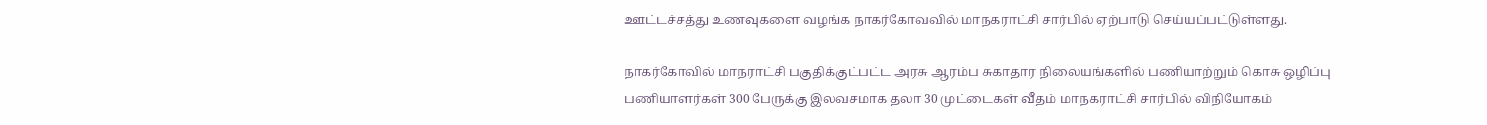ஊட்டச்சத்து உணவுகளை வழங்க நாகர்கோவவில் மாநகராட்சி சார்பில் ஏற்பாடு செய்யப்பட்டுள்ளது.

நாகர்கோவில் மாநராட்சி பகுதிக்குட்பட்ட அரசு ஆரம்ப சுகாதார நிலையங்களில் பணியாற்றும் கொசு ஒழிப்பு பணியாளர்கள் 300 பேருக்கு இலவசமாக தலா 30 முட்டைகள் வீதம் மாநகராட்சி சார்பில் விநியோகம்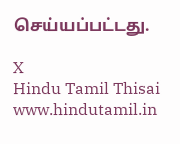செய்யப்பட்டது.

X
Hindu Tamil Thisai
www.hindutamil.in